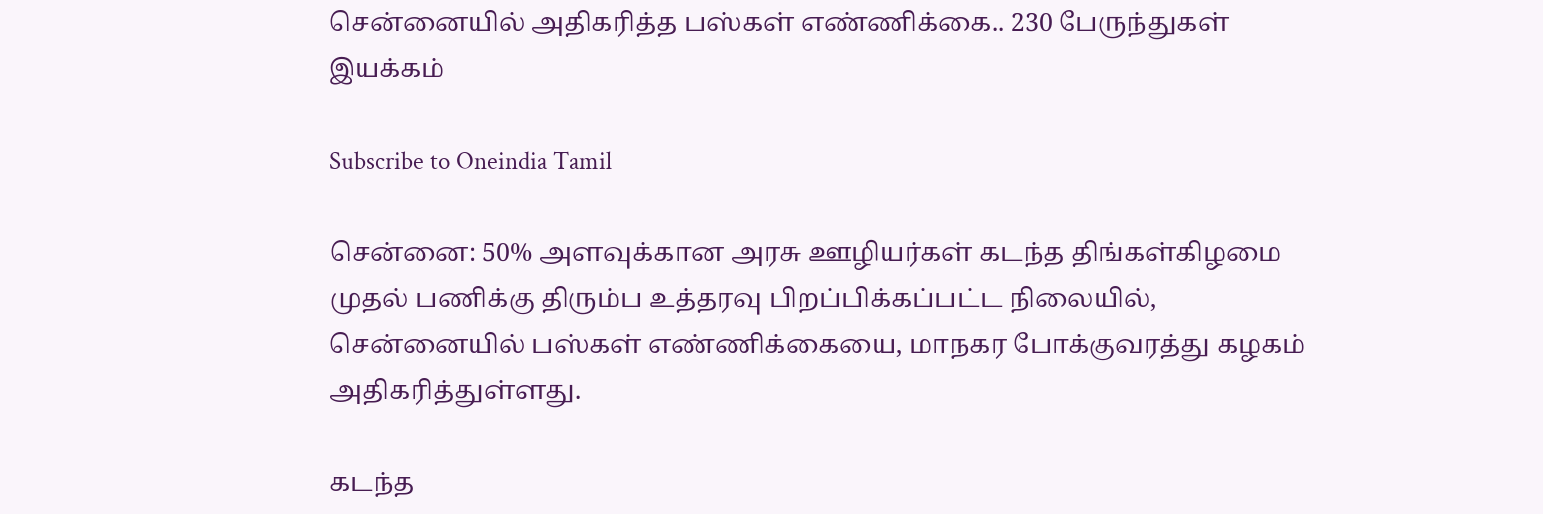சென்னையில் அதிகரித்த பஸ்கள் எண்ணிக்கை.. 230 பேருந்துகள் இயக்கம்

Subscribe to Oneindia Tamil

சென்னை: 50% அளவுக்கான அரசு ஊழியர்கள் கடந்த திங்கள்கிழமை முதல் பணிக்கு திரும்ப உத்தரவு பிறப்பிக்கப்பட்ட நிலையில், சென்னையில் பஸ்கள் எண்ணிக்கையை, மாநகர போக்குவரத்து கழகம் அதிகரித்துள்ளது.

கடந்த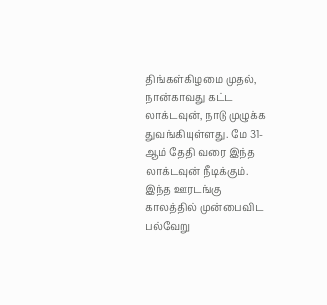திங்கள்கிழமை முதல், நான்காவது கட்ட லாக்டவுன், நாடு முழுக்க துவங்கியுள்ளது. மே 31-ஆம் தேதி வரை இந்த லாக்டவுன் நீடிக்கும். இந்த ஊரடங்கு காலத்தில் முன்பைவிட பல்வேறு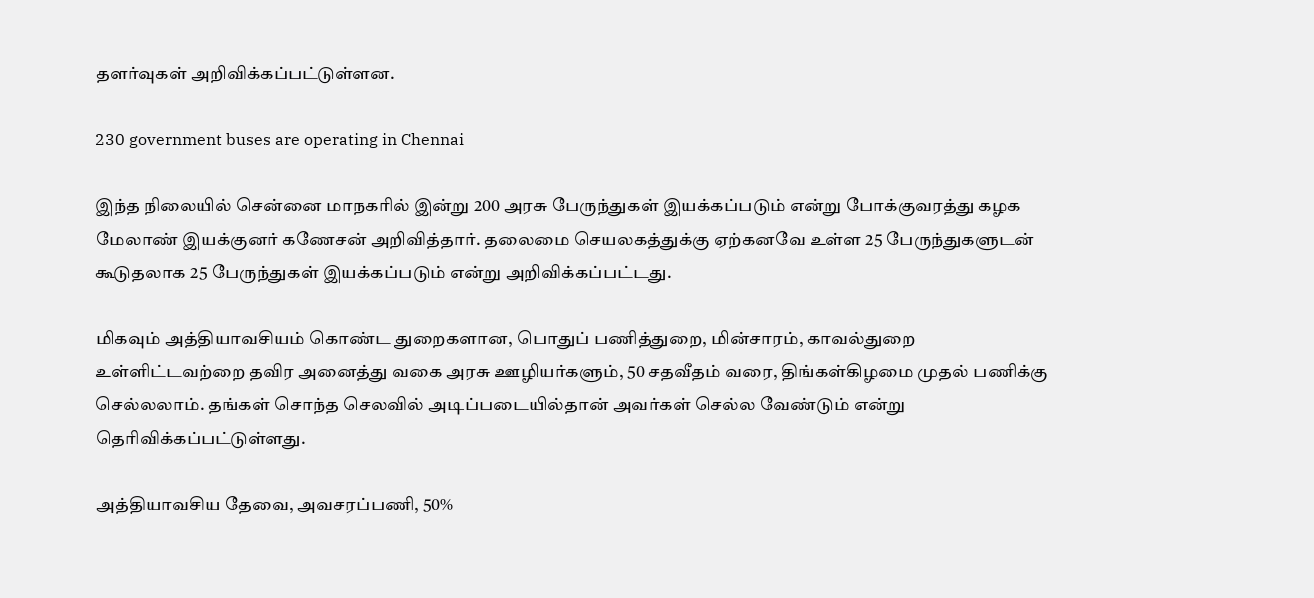தளர்வுகள் அறிவிக்கப்பட்டுள்ளன.

230 government buses are operating in Chennai

இந்த நிலையில் சென்னை மாநகரில் இன்று 200 அரசு பேருந்துகள் இயக்கப்படும் என்று போக்குவரத்து கழக மேலாண் இயக்குனர் கணேசன் அறிவித்தார். தலைமை செயலகத்துக்கு ஏற்கனவே உள்ள 25 பேருந்துகளுடன் கூடுதலாக 25 பேருந்துகள் இயக்கப்படும் என்று அறிவிக்கப்பட்டது.

மிகவும் அத்தியாவசியம் கொண்ட துறைகளான, பொதுப் பணித்துறை, மின்சாரம், காவல்துறை உள்ளிட்டவற்றை தவிர அனைத்து வகை அரசு ஊழியர்களும், 50 சதவீதம் வரை, திங்கள்கிழமை முதல் பணிக்கு செல்லலாம். தங்கள் சொந்த செலவில் அடிப்படையில்தான் அவர்கள் செல்ல வேண்டும் என்று தெரிவிக்கப்பட்டுள்ளது.

அத்தியாவசிய தேவை, அவசரப்பணி, 50%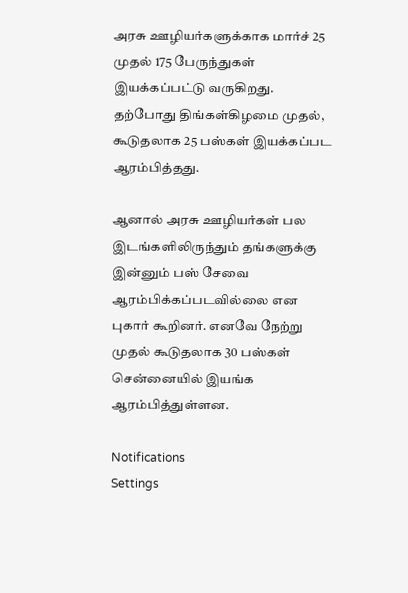அரசு ஊழியர்களுக்காக மார்ச் 25 முதல் 175 பேருந்துகள் இயக்கப்பட்டு வருகிறது. தற்போது திங்கள்கிழமை முதல், கூடுதலாக 25 பஸ்கள் இயக்கப்பட ஆரம்பித்தது.

ஆனால் அரசு ஊழியர்கள் பல இடங்களிலிருந்தும் தங்களுக்கு இன்னும் பஸ் சேவை ஆரம்பிக்கப்படவில்லை என புகார் கூறினர். எனவே நேற்று முதல் கூடுதலாக 30 பஸ்கள் சென்னையில் இயங்க ஆரம்பித்துள்ளன.

Notifications
Settings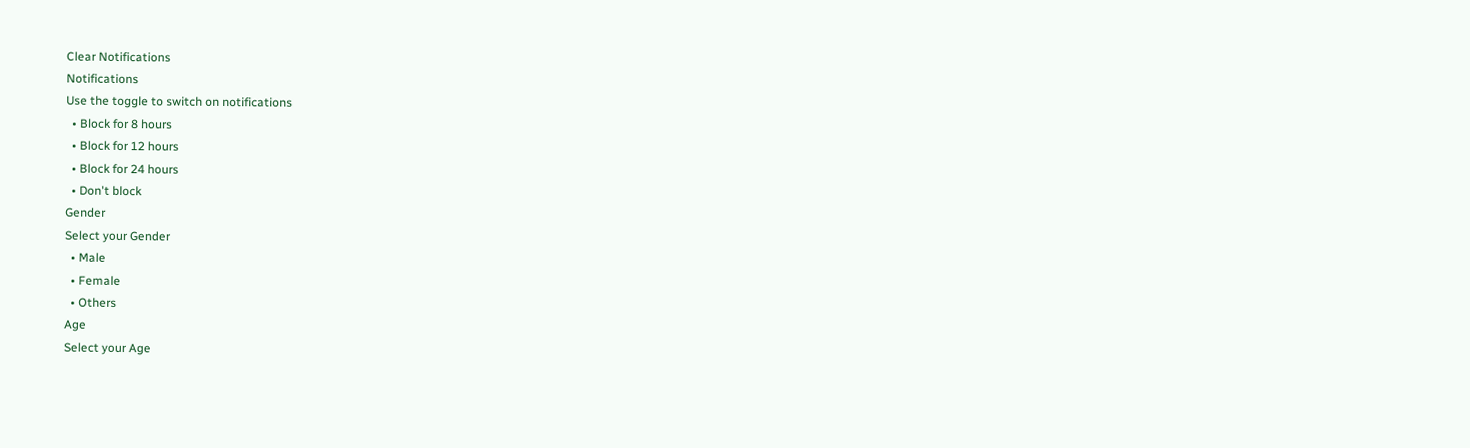Clear Notifications
Notifications
Use the toggle to switch on notifications
  • Block for 8 hours
  • Block for 12 hours
  • Block for 24 hours
  • Don't block
Gender
Select your Gender
  • Male
  • Female
  • Others
Age
Select your Age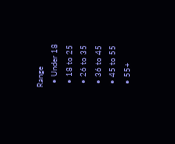Range
  • Under 18
  • 18 to 25
  • 26 to 35
  • 36 to 45
  • 45 to 55
  • 55+